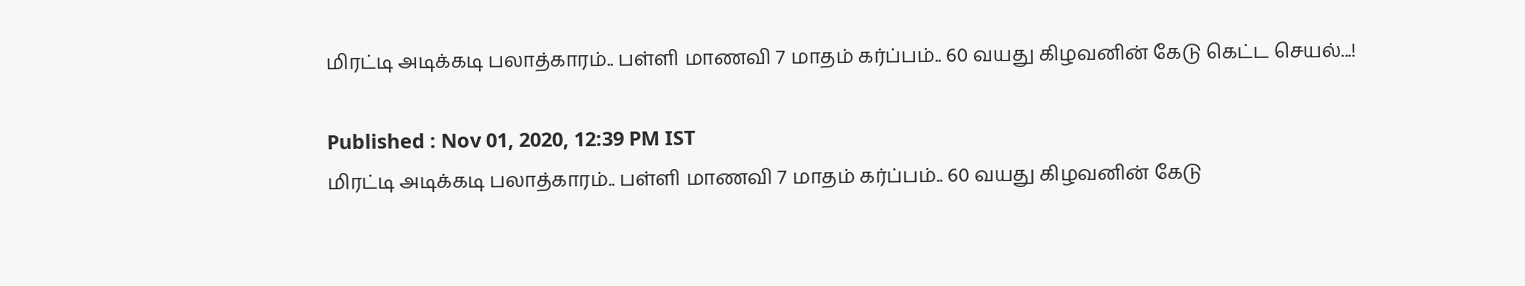மிரட்டி அடிக்கடி பலாத்காரம்.. பள்ளி மாணவி 7 மாதம் கர்ப்பம்.. 60 வயது கிழவனின் கேடு கெட்ட செயல்...!

Published : Nov 01, 2020, 12:39 PM IST
மிரட்டி அடிக்கடி பலாத்காரம்.. பள்ளி மாணவி 7 மாதம் கர்ப்பம்.. 60 வயது கிழவனின் கேடு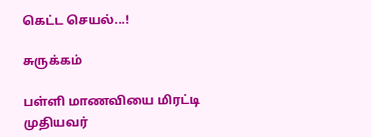கெட்ட செயல்...!

சுருக்கம்

பள்ளி மாணவியை மிரட்டி  முதியவர்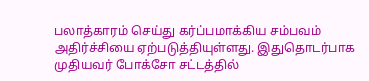பலாத்காரம் செய்து கர்ப்பமாக்கிய சம்பவம் அதிர்ச்சியை ஏற்படுத்தியுள்ளது. இதுதொடர்பாக முதியவர் போக்சோ சட்டத்தில்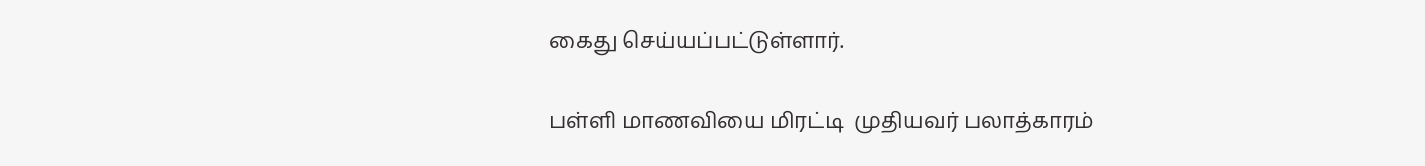கைது செய்யப்பட்டுள்ளார்.

பள்ளி மாணவியை மிரட்டி  முதியவர் பலாத்காரம்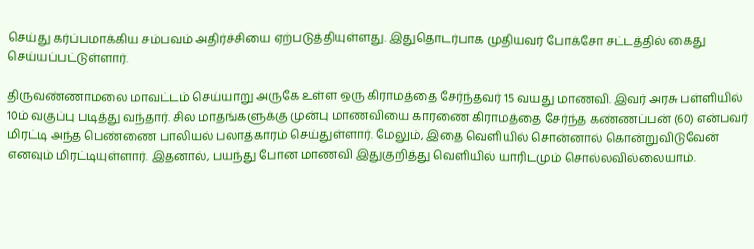செய்து கர்ப்பமாக்கிய சம்பவம் அதிர்ச்சியை ஏற்படுத்தியுள்ளது. இதுதொடர்பாக முதியவர் போக்சோ சட்டத்தில் கைது செய்யப்பட்டுள்ளார்.

திருவண்ணாமலை மாவட்டம் செய்யாறு அருகே உள்ள ஒரு கிராமத்தை சேர்ந்தவர் 15 வயது மாணவி. இவர் அரசு பள்ளியில் 10ம் வகுப்பு படித்து வந்தார். சில மாதங்களுக்கு முன்பு மாணவியை காரணை கிராமத்தை சேர்ந்த கண்ணப்பன் (60) என்பவர் மிரட்டி அந்த பெண்ணை பாலியல் பலாத்காரம் செய்துள்ளார். மேலும், இதை வெளியில் சொன்னால் கொன்றுவிடுவேன் எனவும் மிரட்டியுள்ளார். இதனால், பயந்து போன மாணவி இதுகுறித்து வெளியில் யாரிடமும் சொல்லவில்லையாம்.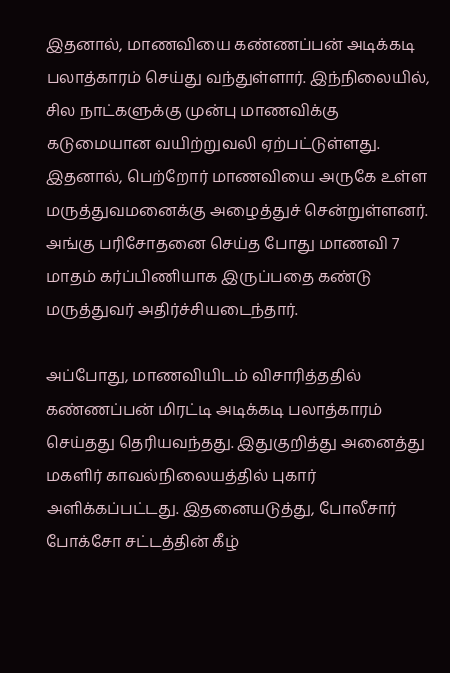இதனால், மாணவியை கண்ணப்பன் அடிக்கடி பலாத்காரம் செய்து வந்துள்ளார். இந்நிலையில், சில நாட்களுக்கு முன்பு மாணவிக்கு கடுமையான வயிற்றுவலி ஏற்பட்டுள்ளது. இதனால், பெற்றோர் மாணவியை அருகே உள்ள மருத்துவமனைக்கு அழைத்துச் சென்றுள்ளனர். அங்கு பரிசோதனை செய்த போது மாணவி 7 மாதம் கர்ப்பிணியாக இருப்பதை கண்டு மருத்துவர் அதிர்ச்சியடைந்தார்.

அப்போது, மாணவியிடம் விசாரித்ததில் கண்ணப்பன் மிரட்டி அடிக்கடி பலாத்காரம் செய்தது தெரியவந்தது. இதுகுறித்து அனைத்து மகளிர் காவல்நிலையத்தில் புகார் அளிக்கப்பட்டது. இதனையடுத்து, போலீசார் போக்சோ சட்டத்தின் கீழ்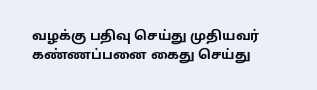வழக்கு பதிவு செய்து முதியவர் கண்ணப்பனை கைது செய்து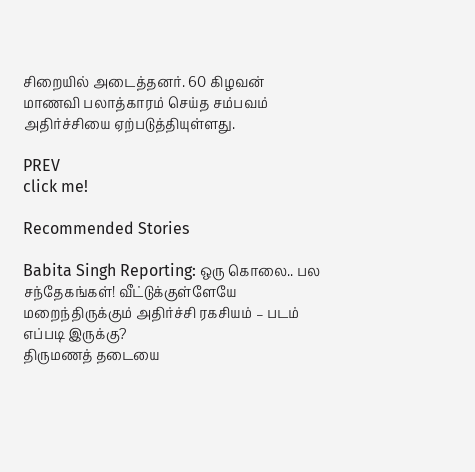சிறையில் அடைத்தனர். 60 கிழவன் மாணவி பலாத்காரம் செய்த சம்பவம் அதிர்ச்சியை ஏற்படுத்தியுள்ளது.

PREV
click me!

Recommended Stories

Babita Singh Reporting: ஒரு கொலை.. பல சந்தேகங்கள்! வீட்டுக்குள்ளேயே மறைந்திருக்கும் அதிர்ச்சி ரகசியம் – படம் எப்படி இருக்கு?
திருமணத் தடையை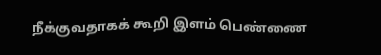நீக்குவதாகக் கூறி இளம் பெண்ணை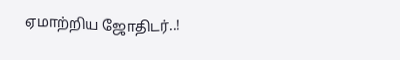ஏமாற்றிய ஜோதிடர்..!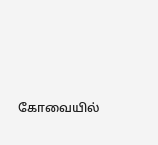கோவையில்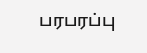பரபரப்பு